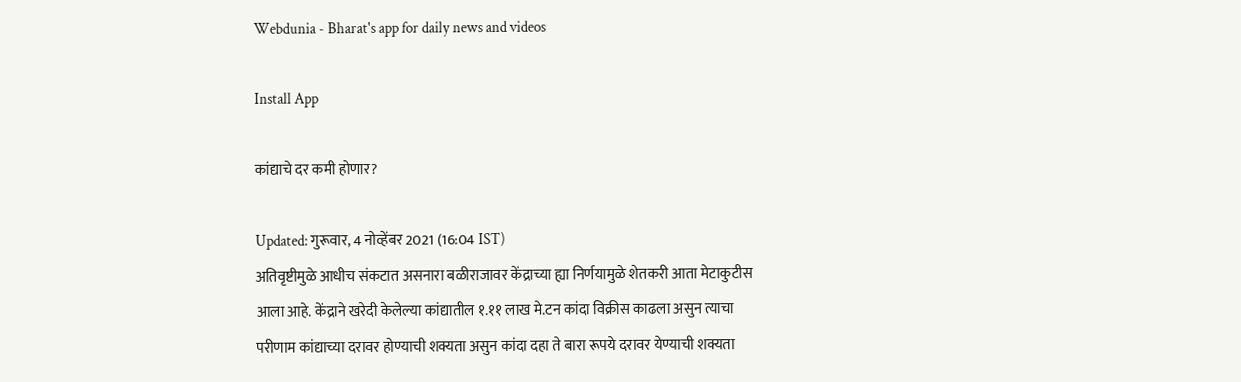Webdunia - Bharat's app for daily news and videos

Install App

कांद्याचे दर कमी होणार?

Updated: गुरूवार, 4 नोव्हेंबर 2021 (16:04 IST)
अतिवृष्टीमुळे आधीच संकटात असनारा बळीराजावर केंद्राच्या ह्या निर्णयामुळे शेतकरी आता मेटाकुटीस आला आहे. केंद्राने खरेदी केलेल्या कांद्यातील १.११ लाख मे.टन कांदा विक्रीस काढला असुन त्याचा परीणाम कांद्याच्या दरावर होण्याची शक्यता असुन कांदा दहा ते बारा रूपये दरावर येण्याची शक्यता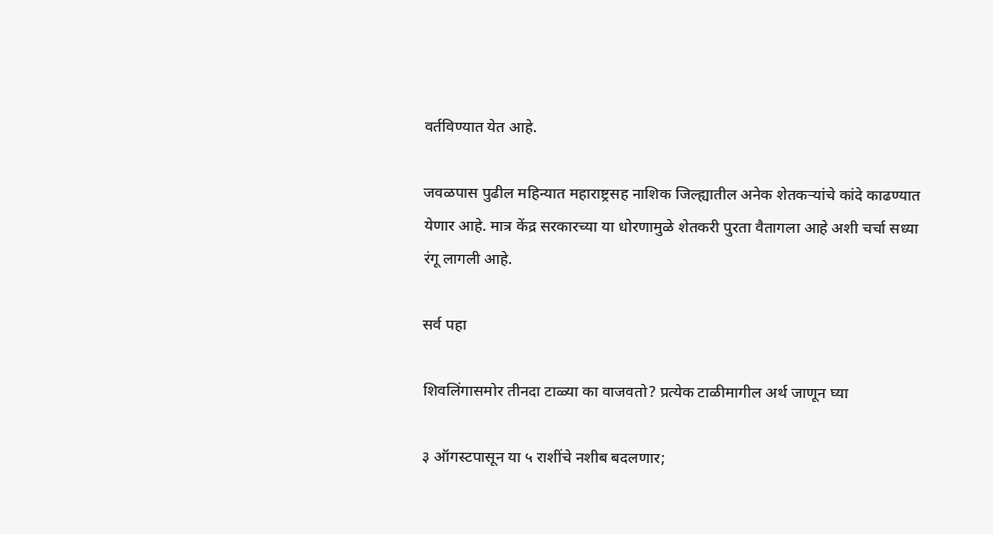वर्तविण्यात येत आहे.

जवळपास पुढील महिन्यात महाराष्ट्रसह नाशिक जिल्ह्यातील अनेक शेतकऱ्यांचे कांदे काढण्यात येणार आहे. मात्र केंद्र सरकारच्या या धोरणामुळे शेतकरी पुरता वैतागला आहे अशी चर्चा सध्या रंगू लागली आहे.

सर्व पहा

शिवलिंगासमोर तीनदा टाळ्या का वाजवतो? प्रत्येक टाळीमागील अर्थ जाणून घ्या

३ ऑगस्टपासून या ५ राशींचे नशीब बदलणार;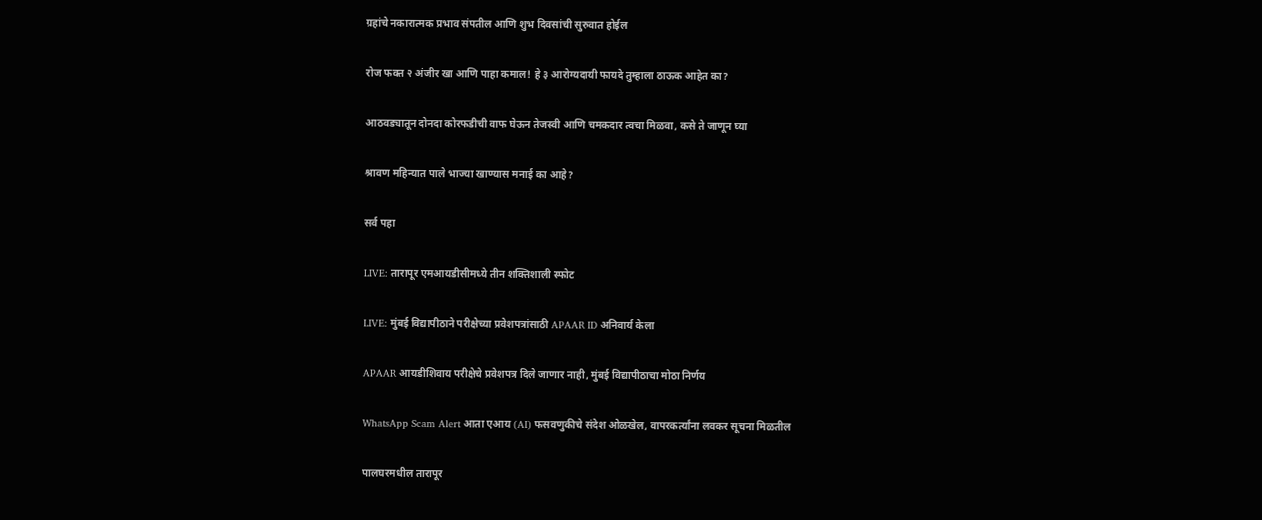ग्रहांचे नकारात्मक प्रभाव संपतील आणि शुभ दिवसांची सुरुवात होईल

रोज फक्त २ अंजीर खा आणि पाहा कमाल! हे ३ आरोग्यदायी फायदे तुम्हाला ठाऊक आहेत का?

आठवड्यातून दोनदा कोरफडीची वाफ घेऊन तेजस्वी आणि चमकदार त्वचा मिळवा, कसे ते जाणून घ्या

श्रावण महिन्यात पाले भाज्या खाण्यास मनाई का आहे?

सर्व पहा

LIVE: तारापूर एमआयडीसीमध्ये तीन शक्तिशाली स्फोट

LIVE: मुंबई विद्यापीठाने परीक्षेच्या प्रवेशपत्रांसाठी APAAR ID अनिवार्य केला

APAAR आयडीशिवाय परीक्षेचे प्रवेशपत्र दिले जाणार नाही, मुंबई विद्यापीठाचा मोठा निर्णय

WhatsApp Scam Alert आता एआय (AI) फसवणुकीचे संदेश ओळखेल, वापरकर्त्यांना लवकर सूचना मिळतील

पालघरमधील तारापूर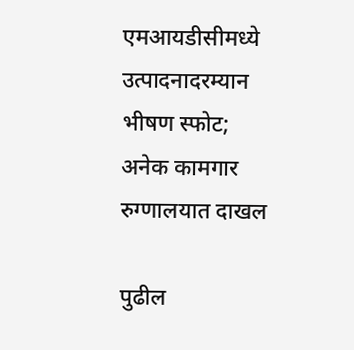एमआयडीसीमध्ये उत्पादनादरम्यान भीषण स्फोट; अनेक कामगार रुग्णालयात दाखल

पुढील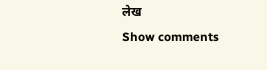लेख
Show comments